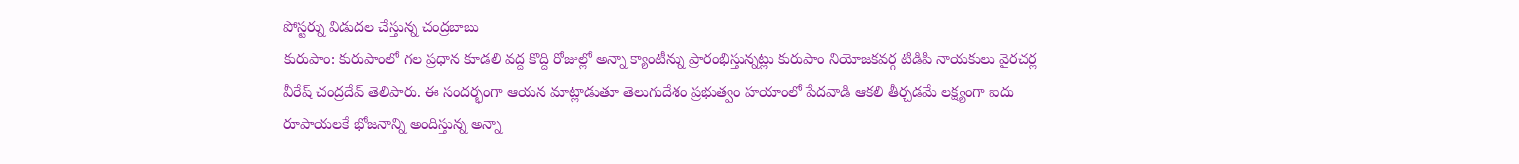పోస్టర్ను విడుదల చేస్తున్న చంద్రబాబు
కురుపాం: కురుపాంలో గల ప్రధాన కూడలి వద్ద కొద్ది రోజుల్లో అన్నా క్యాంటీన్ను ప్రారంభిస్తున్నట్లు కురుపాం నియోజకవర్గ టిడిపి నాయకులు వైరచర్ల వీరేష్ చంద్రదేవ్ తెలిపారు. ఈ సందర్భంగా ఆయన మాట్లాడుతూ తెలుగుదేశం ప్రభుత్వం హయాంలో పేదవాడి ఆకలి తీర్చడమే లక్ష్యంగా ఐదు రూపాయలకే భోజనాన్ని అందిస్తున్న అన్నా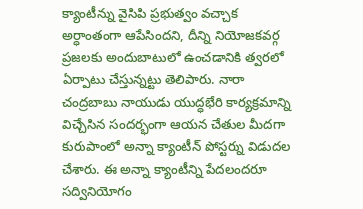క్యాంటీన్ను వైసిపి ప్రభుత్వం వచ్చాక అర్ధాంతంగా ఆపేసిందని, దీన్ని నియోజకవర్గ ప్రజలకు అందుబాటులో ఉంచడానికి త్వరలో ఏర్పాటు చేస్తున్నట్టు తెలిపారు. నారా చంద్రబాబు నాయుడు యుద్ధభేరి కార్యక్రమాన్ని విచ్చేసిన సందర్భంగా ఆయన చేతుల మీదగా కురుపాంలో అన్నా క్యాంటీన్ పోస్టర్ను విడుదల చేశారు. ఈ అన్నా క్యాంటీన్ని పేదలందరూ సద్వినియోగం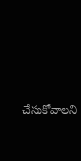చేసుకోవాలని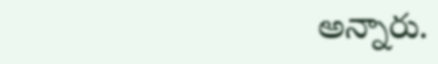అన్నారు.